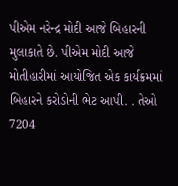પીએમ નરેન્દ્ર મોદી આજે બિહારની મુલાકાતે છે. પીએમ મોદી આજે મોતીહારીમાં આયોજિત એક કાર્યક્રમમાં બિહારને કરોડોની ભેટ આપી. . તેઓ 7204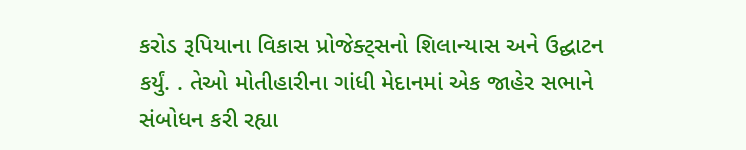કરોડ રૂપિયાના વિકાસ પ્રોજેક્ટ્સનો શિલાન્યાસ અને ઉદ્ઘાટન કર્યું. . તેઓ મોતીહારીના ગાંધી મેદાનમાં એક જાહેર સભાને સંબોધન કરી રહ્યા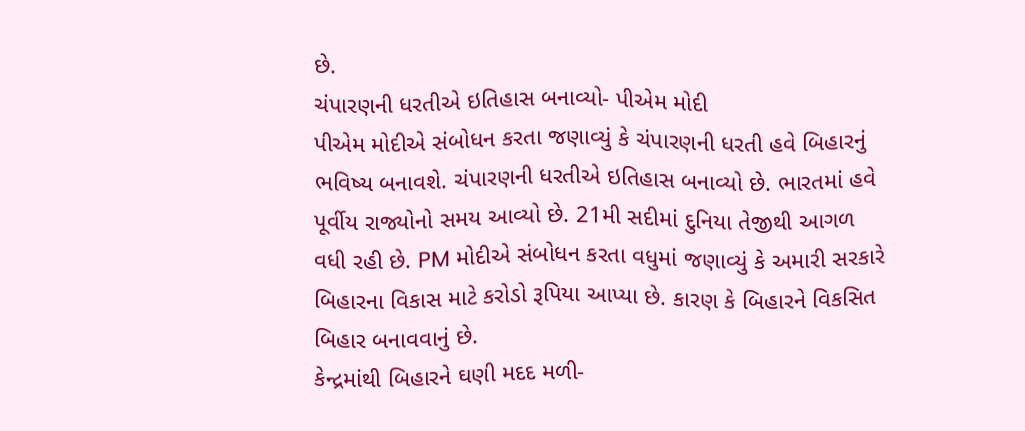છે.
ચંપારણની ધરતીએ ઇતિહાસ બનાવ્યો- પીએમ મોદી
પીએમ મોદીએ સંબોધન કરતા જણાવ્યું કે ચંપારણની ધરતી હવે બિહારનું ભવિષ્ય બનાવશે. ચંપારણની ધરતીએ ઇતિહાસ બનાવ્યો છે. ભારતમાં હવે પૂર્વીય રાજ્યોનો સમય આવ્યો છે. 21મી સદીમાં દુનિયા તેજીથી આગળ વધી રહી છે. PM મોદીએ સંબોધન કરતા વધુમાં જણાવ્યું કે અમારી સરકારે બિહારના વિકાસ માટે કરોડો રૂપિયા આપ્યા છે. કારણ કે બિહારને વિકસિત બિહાર બનાવવાનું છે.
કેન્દ્રમાંથી બિહારને ઘણી મદદ મળી-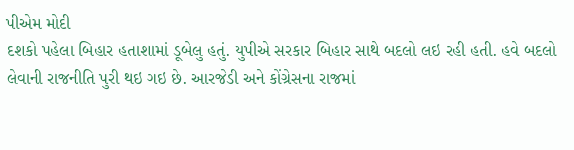પીએમ મોદી
દશકો પહેલા બિહાર હતાશામાં ડૂબેલુ હતું. યુપીએ સરકાર બિહાર સાથે બદલો લઇ રહી હતી. હવે બદલો લેવાની રાજનીતિ પુરી થઇ ગઇ છે. આરજેડી અને કોંગ્રેસના રાજમાં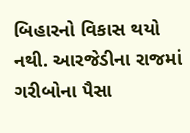બિહારનો વિકાસ થયો નથી. આરજેડીના રાજમાં ગરીબોના પૈસા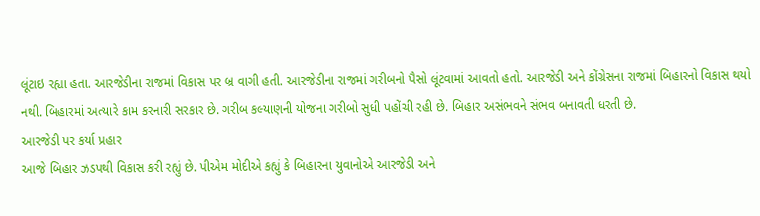લૂંટાઇ રહ્યા હતા. આરજેડીના રાજમાં વિકાસ પર બ્ર વાગી હતી. આરજેડીના રાજમાં ગરીબનો પૈસો લૂંટવામાં આવતો હતો. આરજેડી અને કોંગ્રેસના રાજમાં બિહારનો વિકાસ થયો નથી. બિહારમાં અત્યારે કામ કરનારી સરકાર છે. ગરીબ કલ્યાણની યોજના ગરીબો સુધી પહોંચી રહી છે. બિહાર અસંભવને સંભવ બનાવતી ધરતી છે.
આરજેડી પર કર્યા પ્રહાર
આજે બિહાર ઝડપથી વિકાસ કરી રહ્યું છે. પીએમ મોદીએ કહ્યું કે બિહારના યુવાનોએ આરજેડી અને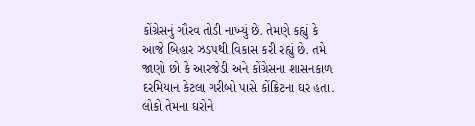કોંગ્રેસનું ગૌરવ તોડી નાખ્યું છે. તેમણે કહ્યું કે આજે બિહાર ઝડપથી વિકાસ કરી રહ્યું છે. તમે જાણો છો કે આરજેડી અને કોંગ્રેસના શાસનકાળ દરમિયાન કેટલા ગરીબો પાસે કોંક્રિટના ઘર હતા. લોકો તેમના ઘરોને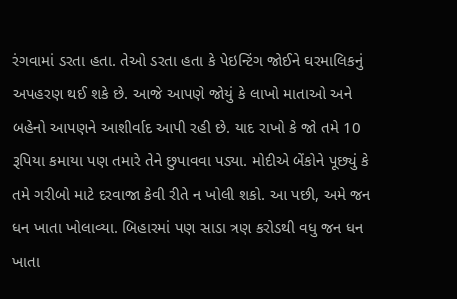રંગવામાં ડરતા હતા. તેઓ ડરતા હતા કે પેઇન્ટિંગ જોઈને ઘરમાલિકનું અપહરણ થઈ શકે છે. આજે આપણે જોયું કે લાખો માતાઓ અને બહેનો આપણને આશીર્વાદ આપી રહી છે. યાદ રાખો કે જો તમે 10 રૂપિયા કમાયા પણ તમારે તેને છુપાવવા પડ્યા. મોદીએ બેંકોને પૂછ્યું કે તમે ગરીબો માટે દરવાજા કેવી રીતે ન ખોલી શકો. આ પછી, અમે જન ધન ખાતા ખોલાવ્યા. બિહારમાં પણ સાડા ત્રણ કરોડથી વધુ જન ધન ખાતા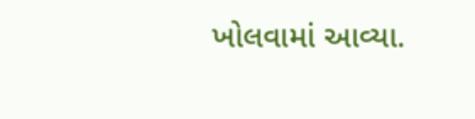ખોલવામાં આવ્યા.